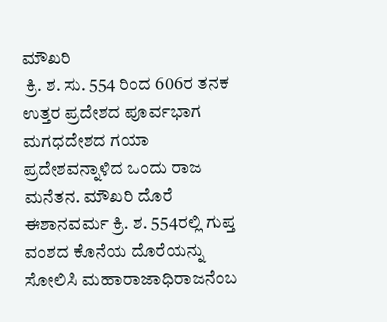ಮೌಖರಿ
 ಕ್ರಿ. ಶ. ಸು. 554 ರಿಂದ 606ರ ತನಕ ಉತ್ತರ ಪ್ರದೇಶದ ಪೂರ್ವಭಾಗ ಮಗಧದೇಶದ ಗಯಾ ಪ್ರದೇಶವನ್ನಾಳಿದ ಒಂದು ರಾಜ ಮನೆತನ. ಮೌಖರಿ ದೊರೆ ಈಶಾನವರ್ಮ ಕ್ರಿ. ಶ. 554ರಲ್ಲಿ ಗುಪ್ತ ವಂಶದ ಕೊನೆಯ ದೊರೆಯನ್ನು ಸೋಲಿಸಿ ಮಹಾರಾಜಾಧಿರಾಜನೆಂಬ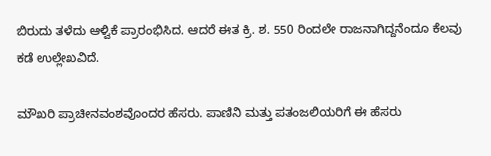ಬಿರುದು ತಳೆದು ಆಳ್ವಿಕೆ ಪ್ರಾರಂಭಿಸಿದ. ಆದರೆ ಈತ ಕ್ರಿ. ಶ. 550 ರಿಂದಲೇ ರಾಜನಾಗಿದ್ದನೆಂದೂ ಕೆಲವು ಕಡೆ ಉಲ್ಲೇಖವಿದೆ.

ಮೌಖರಿ ಪ್ರಾಚೀನವಂಶವೊಂದರ ಹೆಸರು. ಪಾಣಿನಿ ಮತ್ತು ಪತಂಜಲಿಯರಿಗೆ ಈ ಹೆಸರು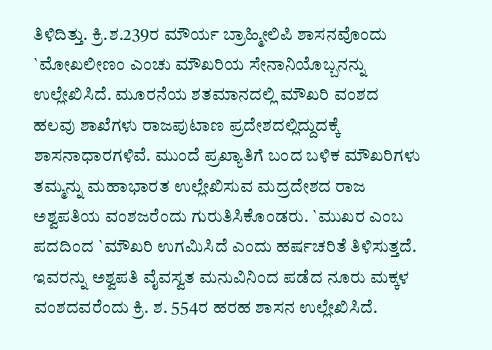ತಿಳಿದಿತ್ತು. ಕ್ರಿ.ಶ.239ರ ಮೌರ್ಯ ಬ್ರಾಹ್ಮೀಲಿಪಿ ಶಾಸನವೊಂದು `ಮೋಖಲೀಣಂ ಎಂಚು ಮೌಖರಿಯ ಸೇನಾನಿಯೊಬ್ಬನನ್ನು ಉಲ್ಲೇಖಿಸಿದೆ. ಮೂರನೆಯ ಶತಮಾನದಲ್ಲಿ ಮೌಖರಿ ವಂಶದ ಹಲವು ಶಾಖೆಗಳು ರಾಜಪುಟಾಣ ಪ್ರದೇಶದಲ್ಲಿದ್ದುದಕ್ಕೆ ಶಾಸನಾಧಾರಗಳಿವೆ. ಮುಂದೆ ಪ್ರಖ್ಯಾತಿಗೆ ಬಂದ ಬಳಿಕ ಮೌಖರಿಗಳು ತಮ್ಮನ್ನು ಮಹಾಭಾರತ ಉಲ್ಲೇಖಿಸುವ ಮದ್ರದೇಶದ ರಾಜ ಅಶ್ವಪತಿಯ ವಂಶಜರೆಂದು ಗುರುತಿಸಿಕೊಂಡರು. `ಮುಖರ ಎಂಬ ಪದದಿಂದ `ಮೌಖರಿ ಉಗಮಿಸಿದೆ ಎಂದು ಹರ್ಷಚರಿತೆ ತಿಳಿಸುತ್ತದೆ. ಇವರನ್ನು ಅಶ್ವಪತಿ ವೈವಸ್ವತ ಮನುವಿನಿಂದ ಪಡೆದ ನೂರು ಮಕ್ಕಳ ವಂಶದವರೆಂದು ಕ್ರಿ. ಶ. 554ರ ಹರಹ ಶಾಸನ ಉಲ್ಲೇಖಿಸಿದೆ.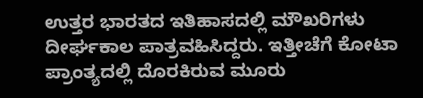ಉತ್ತರ ಭಾರತದ ಇತಿಹಾಸದಲ್ಲಿ ಮೌಖರಿಗಳು ದೀರ್ಘಕಾಲ ಪಾತ್ರವಹಿಸಿದ್ದರು. ಇತ್ತೀಚೆಗೆ ಕೋಟಾ ಪ್ರಾಂತ್ಯದಲ್ಲಿ ದೊರಕಿರುವ ಮೂರು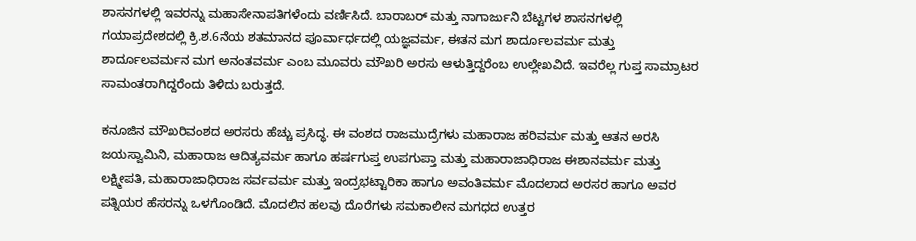ಶಾಸನಗಳಲ್ಲಿ ಇವರನ್ನು ಮಹಾಸೇನಾಪತಿಗಳೆಂದು ವರ್ಣಿಸಿದೆ. ಬಾರಾಬರ್ ಮತ್ತು ನಾಗಾರ್ಜುನಿ ಬೆಟ್ಟಗಳ ಶಾಸನಗಳಲ್ಲಿ ಗಯಾಪ್ರದೇಶದಲ್ಲಿ ಕ್ರಿ.ಶ.6ನೆಯ ಶತಮಾನದ ಪೂರ್ವಾರ್ಧದಲ್ಲಿ ಯಜ್ಞವರ್ಮ, ಈತನ ಮಗ ಶಾರ್ದೂಲವರ್ಮ ಮತ್ತು ಶಾರ್ದೂಲವರ್ಮನ ಮಗ ಅನಂತವರ್ಮ ಎಂಬ ಮೂವರು ಮೌಖರಿ ಅರಸು ಆಳುತ್ತಿದ್ದರೆಂಬ ಉಲ್ಲೇಖವಿದೆ. ಇವರೆಲ್ಲ ಗುಪ್ತ ಸಾಮ್ರಾಟರ ಸಾಮಂತರಾಗಿದ್ದರೆಂದು ತಿಳಿದು ಬರುತ್ತದೆ.

ಕನೂಜಿನ ಮೌಖರಿವಂಶದ ಅರಸರು ಹೆಚ್ಚು ಪ್ರಸಿದ್ಧ. ಈ ವಂಶದ ರಾಜಮುದ್ರೆಗಳು ಮಹಾರಾಜ ಹರಿವರ್ಮ ಮತ್ತು ಆತನ ಅರಸಿ ಜಯಸ್ವಾಮಿನಿ, ಮಹಾರಾಜ ಆದಿತ್ಯವರ್ಮ ಹಾಗೂ ಹರ್ಷಗುಪ್ತ ಉಪಗುಪ್ತಾ ಮತ್ತು ಮಹಾರಾಜಾಧಿರಾಜ ಈಶಾನವರ್ಮ ಮತ್ತು ಲಕ್ಷ್ಮೀಪತಿ, ಮಹಾರಾಜಾಧಿರಾಜ ಸರ್ವವರ್ಮ ಮತ್ತು ಇಂದ್ರಭಟ್ಟಾರಿಕಾ ಹಾಗೂ ಅವಂತಿವರ್ಮ ಮೊದಲಾದ ಅರಸರ ಹಾಗೂ ಅವರ ಪತ್ನಿಯರ ಹೆಸರನ್ನು ಒಳಗೊಂಡಿದೆ. ಮೊದಲಿನ ಹಲವು ದೊರೆಗಳು ಸಮಕಾಲೀನ ಮಗಧದ ಉತ್ತರ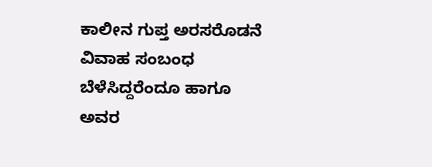ಕಾಲೀನ ಗುಪ್ತ ಅರಸರೊಡನೆ ವಿವಾಹ ಸಂಬಂಧ ಬೆಳೆಸಿದ್ದರೆಂದೂ ಹಾಗೂ ಅವರ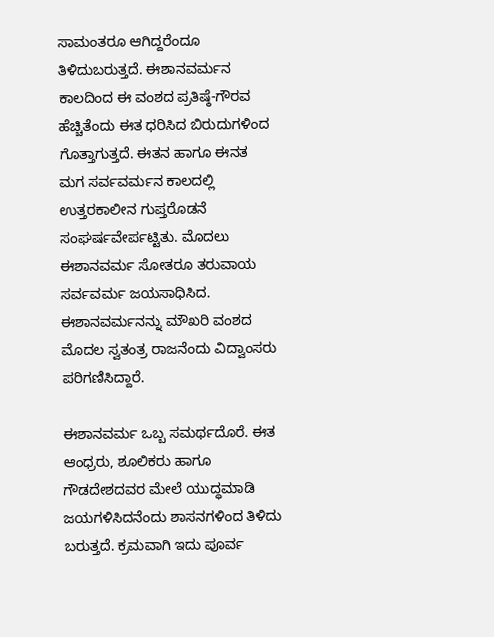ಸಾಮಂತರೂ ಆಗಿದ್ದರೆಂದೂ ತಿಳಿದುಬರುತ್ತದೆ. ಈಶಾನವರ್ಮನ ಕಾಲದಿಂದ ಈ ವಂಶದ ಪ್ರತಿಷ್ಠೆ-ಗೌರವ ಹೆಚ್ಚಿತೆಂದು ಈತ ಧರಿಸಿದ ಬಿರುದುಗಳಿಂದ ಗೊತ್ತಾಗುತ್ತದೆ. ಈತನ ಹಾಗೂ ಈನತ ಮಗ ಸರ್ವವರ್ಮನ ಕಾಲದಲ್ಲಿ ಉತ್ತರಕಾಲೀನ ಗುಪ್ತರೊಡನೆ ಸಂಘರ್ಷವೇರ್ಪಟ್ಟಿತು. ಮೊದಲು ಈಶಾನವರ್ಮ ಸೋತರೂ ತರುವಾಯ ಸರ್ವವರ್ಮ ಜಯಸಾಧಿಸಿದ. ಈಶಾನವರ್ಮನನ್ನು ಮೌಖರಿ ವಂಶದ ಮೊದಲ ಸ್ವತಂತ್ರ ರಾಜನೆಂದು ವಿದ್ವಾಂಸರು ಪರಿಗಣಿಸಿದ್ದಾರೆ.

ಈಶಾನವರ್ಮ ಒಬ್ಬ ಸಮರ್ಥದೊರೆ. ಈತ ಆಂಧ್ರರು, ಶೂಲಿಕರು ಹಾಗೂ ಗೌಡದೇಶದವರ ಮೇಲೆ ಯುದ್ಧಮಾಡಿ ಜಯಗಳಿಸಿದನೆಂದು ಶಾಸನಗಳಿಂದ ತಿಳಿದು ಬರುತ್ತದೆ. ಕ್ರಮವಾಗಿ ಇದು ಪೂರ್ವ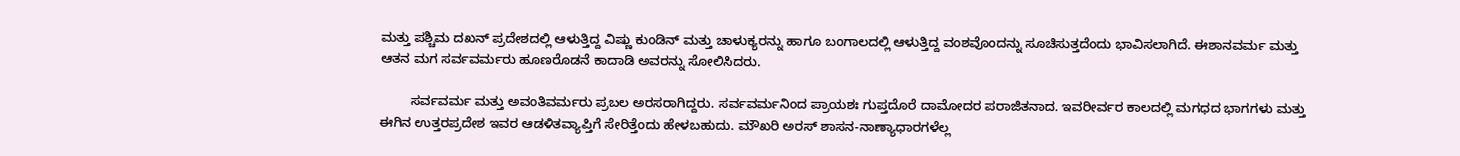ಮತ್ತು ಪಶ್ಚಿಮ ದಖನ್ ಪ್ರದೇಶದಲ್ಲಿ ಆಳುತ್ತಿದ್ದ ವಿಷ್ಣು ಕುಂಡಿನ್ ಮತ್ತು ಚಾಳುಕ್ಯರನ್ನು ಹಾಗೂ ಬಂಗಾಲದಲ್ಲಿ ಆಳುತ್ತಿದ್ದ ವಂಶವೊಂದನ್ನು ಸೂಚಿಸುತ್ತದೆಂದು ಭಾವಿಸಲಾಗಿದೆ. ಈಶಾನವರ್ಮ ಮತ್ತು ಆತನ ಮಗ ಸರ್ವವರ್ಮರು ಹೂಣರೊಡನೆ ಕಾದಾಡಿ ಅವರನ್ನು ಸೋಲಿಸಿದರು.

        ಸರ್ವವರ್ಮ ಮತ್ತು ಅವಂತಿವರ್ಮರು ಪ್ರಬಲ ಅರಸರಾಗಿದ್ದರು. ಸರ್ವವರ್ಮನಿಂದ ಪ್ರಾಯಶಃ ಗುಪ್ತದೊರೆ ದಾಮೋದರ ಪರಾಜಿತನಾದ. ಇವರೀರ್ವರ ಕಾಲದಲ್ಲಿ ಮಗಧದ ಭಾಗಗಳು ಮತ್ತು ಈಗಿನ ಉತ್ತರಪ್ರದೇಶ ಇವರ ಆಡಳಿತವ್ಯಾಪ್ತಿಗೆ ಸೇರಿತ್ತೆಂದು ಹೇಳಬಹುದು. ಮೌಖರಿ ಅರಸ್ ಶಾಸನ-ನಾಣ್ಯಾಧಾರಗಳೆಲ್ಲ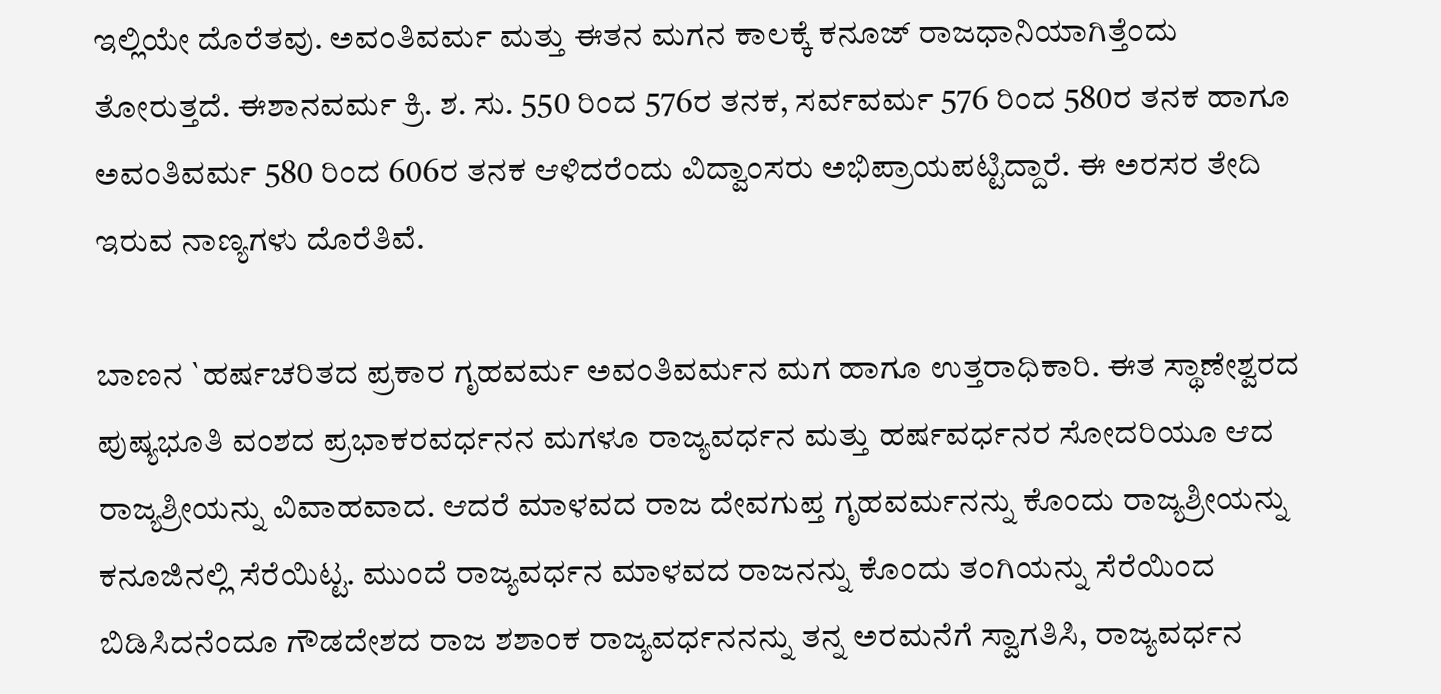ಇಲ್ಲಿಯೇ ದೊರೆತವು. ಅವಂತಿವರ್ಮ ಮತ್ತು ಈತನ ಮಗನ ಕಾಲಕ್ಕೆ ಕನೂಜ್ ರಾಜಧಾನಿಯಾಗಿತ್ತೆಂದು ತೋರುತ್ತದೆ. ಈಶಾನವರ್ಮ ಕ್ರಿ. ಶ. ಸು. 550 ರಿಂದ 576ರ ತನಕ, ಸರ್ವವರ್ಮ 576 ರಿಂದ 580ರ ತನಕ ಹಾಗೂ ಅವಂತಿವರ್ಮ 580 ರಿಂದ 606ರ ತನಕ ಆಳಿದರೆಂದು ವಿದ್ವಾಂಸರು ಅಭಿಪ್ರಾಯಪಟ್ಟಿದ್ದಾರೆ. ಈ ಅರಸರ ತೇದಿ ಇರುವ ನಾಣ್ಯಗಳು ದೊರೆತಿವೆ.

ಬಾಣನ `ಹರ್ಷಚರಿತದ ಪ್ರಕಾರ ಗೃಹವರ್ಮ ಅವಂತಿವರ್ಮನ ಮಗ ಹಾಗೂ ಉತ್ತರಾಧಿಕಾರಿ. ಈತ ಸ್ಥಾಣೇಶ್ವರದ ಪುಷ್ಯಭೂತಿ ವಂಶದ ಪ್ರಭಾಕರವರ್ಧನನ ಮಗಳೂ ರಾಜ್ಯವರ್ಧನ ಮತ್ತು ಹರ್ಷವರ್ಧನರ ಸೋದರಿಯೂ ಆದ ರಾಜ್ಯಶ್ರೀಯನ್ನು ವಿವಾಹವಾದ. ಆದರೆ ಮಾಳವದ ರಾಜ ದೇವಗುಪ್ತ ಗೃಹವರ್ಮನನ್ನು ಕೊಂದು ರಾಜ್ಯಶ್ರೀಯನ್ನು ಕನೂಜಿನಲ್ಲಿ ಸೆರೆಯಿಟ್ಟ. ಮುಂದೆ ರಾಜ್ಯವರ್ಧನ ಮಾಳವದ ರಾಜನನ್ನು ಕೊಂದು ತಂಗಿಯನ್ನು ಸೆರೆಯಿಂದ ಬಿಡಿಸಿದನೆಂದೂ ಗೌಡದೇಶದ ರಾಜ ಶಶಾಂಕ ರಾಜ್ಯವರ್ಧನನನ್ನು ತನ್ನ ಅರಮನೆಗೆ ಸ್ವಾಗತಿಸಿ, ರಾಜ್ಯವರ್ಧನ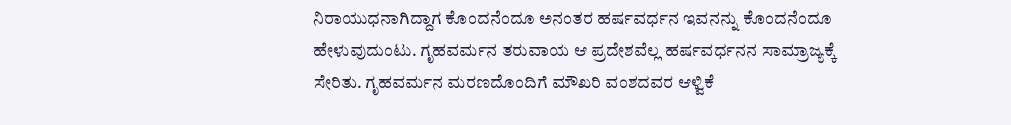ನಿರಾಯುಧನಾಗಿದ್ದಾಗ ಕೊಂದನೆಂದೂ ಅನಂತರ ಹರ್ಷವರ್ಧನ ಇವನನ್ನು ಕೊಂದನೆಂದೂ ಹೇಳುವುದುಂಟು. ಗೃಹವರ್ಮನ ತರುವಾಯ ಆ ಪ್ರದೇಶವೆಲ್ಲ ಹರ್ಷವರ್ಧನನ ಸಾಮ್ರಾಜ್ಯಕ್ಕೆ ಸೇರಿತು. ಗೃಹವರ್ಮನ ಮರಣದೊಂದಿಗೆ ಮೌಖರಿ ವಂಶದವರ ಆಳ್ವಿಕೆ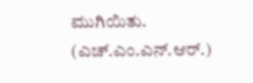ಮುಗಿಯಿತು.
(ಎಚ್.ಎಂ.ಎನ್.ಆರ್.)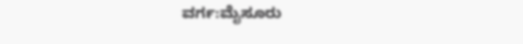ವರ್ಗ:ಮೈಸೂರು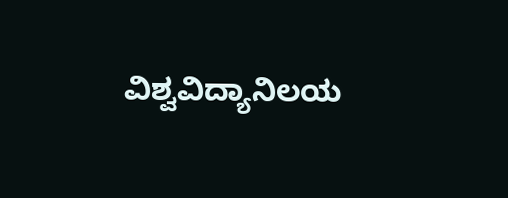ವಿಶ್ವವಿದ್ಯಾನಿಲಯ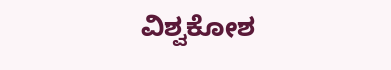ವಿಶ್ವಕೋಶ